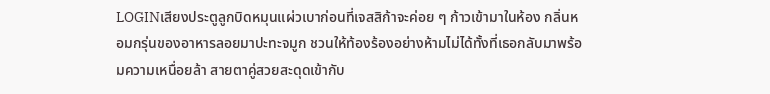LOGINเสียงประตูลูกบิดหมุนแผ่วเบาก่อนที่เจสสิก้าจะค่อย ๆ ก้าวเข้ามาในห้อง กลิ่นหอมกรุ่นของอาหารลอยมาปะทะจมูก ชวนให้ท้องร้องอย่างห้ามไม่ได้ทั้งที่เธอกลับมาพร้อมความเหนื่อยล้า สายตาคู่สวยสะดุดเข้ากับ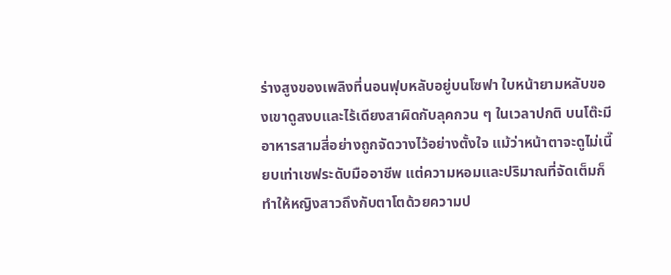ร่างสูงของเพลิงที่นอนฟุบหลับอยู่บนโซฟา ใบหน้ายามหลับของเขาดูสงบและไร้เดียงสาผิดกับลุคกวน ๆ ในเวลาปกติ บนโต๊ะมีอาหารสามสี่อย่างถูกจัดวางไว้อย่างตั้งใจ แม้ว่าหน้าตาจะดูไม่เนี๊ยบเท่าเชฟระดับมืออาชีพ แต่ความหอมและปริมาณที่จัดเต็มก็ทำให้หญิงสาวถึงกับตาโตด้วยความป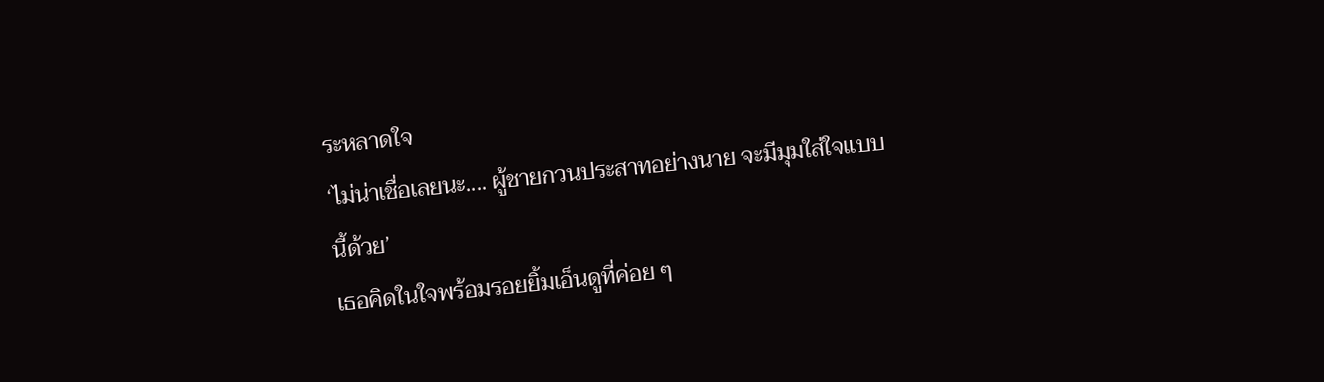ระหลาดใจ
‘ไม่น่าเชื่อเลยนะ.... ผู้ชายกวนประสาทอย่างนาย จะมีมุมใส่ใจแบบนี้ด้วย’
เธอคิดในใจพร้อมรอยยิ้มเอ็นดูที่ค่อย ๆ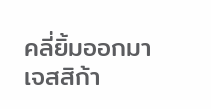คลี่ยิ้มออกมา เจสสิก้า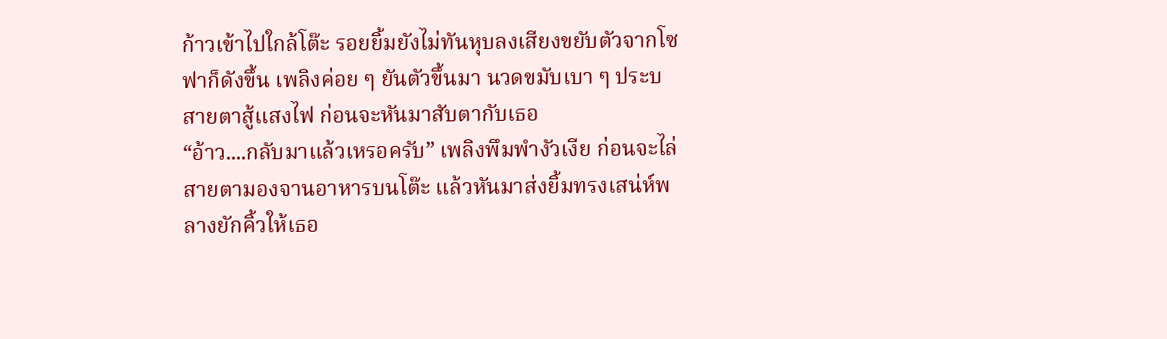ก้าวเข้าไปใกล้โต๊ะ รอยยิ้มยังไม่ทันหุบลงเสียงขยับตัวจากโซฟาก็ดังขึ้น เพลิงค่อย ๆ ยันตัวขึ้นมา นวดขมับเบา ๆ ประบสายตาสู้แสงไฟ ก่อนจะหันมาสับตากับเธอ
“อ้าว....กลับมาแล้วเหรอครับ” เพลิงพึมพำงัวเงีย ก่อนจะไล่สายตามองจานอาหารบนโต๊ะ แล้วหันมาส่งยิ้มทรงเสน่ห์พลางยักคิ้วให้เธอ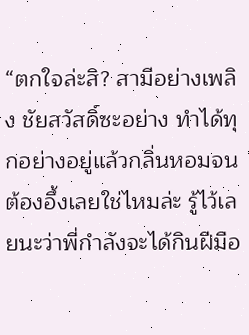“ตกใจล่ะสิ? สามีอย่างเพลิง ชัยสวัสดิ์ซะอย่าง ทำได้ทุกอย่างอยู่แล้วกลิ่นหอมจนต้องอึ้งเลยใช่ไหมล่ะ รู้ไว้เลยนะว่าพี่กำลังจะได้กินฝีมือ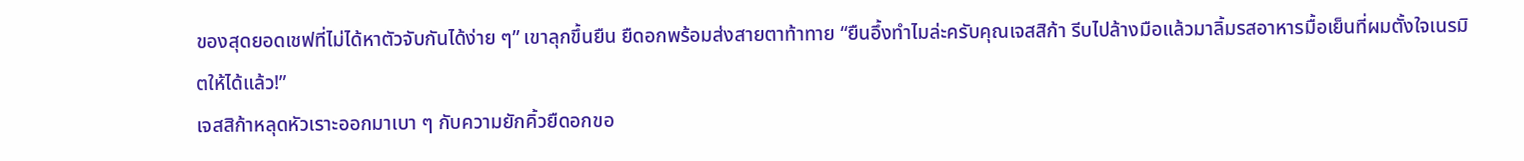ของสุดยอดเชฟที่ไม่ได้หาตัวจับกันได้ง่าย ๆ” เขาลุกขึ้นยืน ยืดอกพร้อมส่งสายตาท้าทาย “ยืนอึ้งทำไมล่ะครับคุณเจสสิก้า รีบไปล้างมือแล้วมาลิ้มรสอาหารมื้อเย็นที่ผมตั้งใจเนรมิตให้ได้แล้ว!”
เจสสิก้าหลุดหัวเราะออกมาเบา ๆ กับความยักคิ้วยืดอกขอ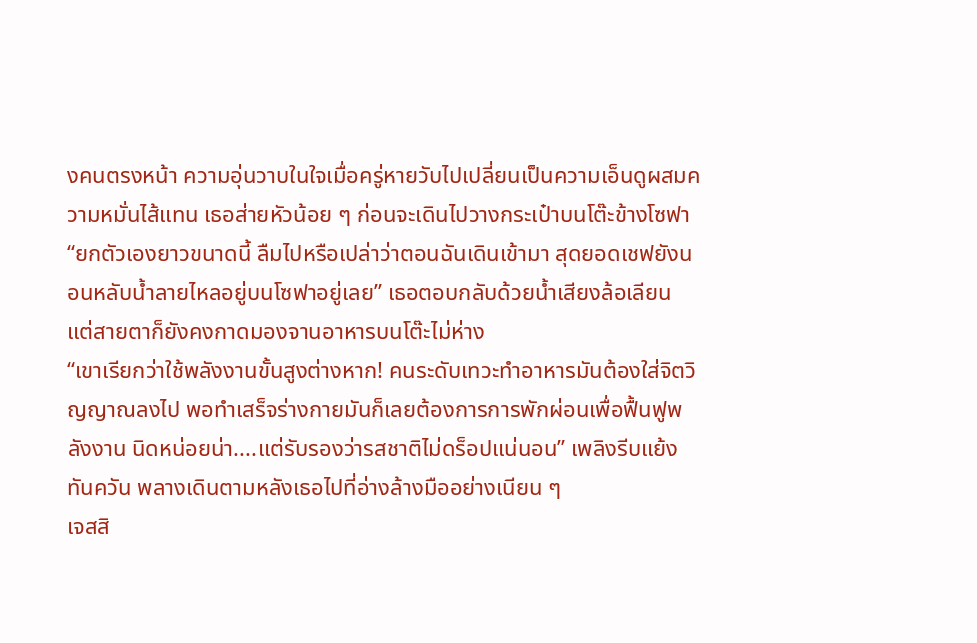งคนตรงหน้า ความอุ่นวาบในใจเมื่อครู่หายวับไปเปลี่ยนเป็นความเอ็นดูผสมความหมั่นไส้แทน เธอส่ายหัวน้อย ๆ ก่อนจะเดินไปวางกระเป๋าบนโต๊ะข้างโซฟา
“ยกตัวเองยาวขนาดนี้ ลืมไปหรือเปล่าว่าตอนฉันเดินเข้ามา สุดยอดเชฟยังนอนหลับน้ำลายไหลอยู่บนโซฟาอยู่เลย” เธอตอบกลับด้วยน้ำเสียงล้อเลียน แต่สายตาก็ยังคงกาดมองจานอาหารบนโต๊ะไม่ห่าง
“เขาเรียกว่าใช้พลังงานขั้นสูงต่างหาก! คนระดับเทวะทำอาหารมันต้องใส่จิตวิญญาณลงไป พอทำเสร็จร่างกายมันก็เลยต้องการการพักผ่อนเพื่อฟื้นฟูพลังงาน นิดหน่อยน่า....แต่รับรองว่ารสชาติไม่ดร็อปแน่นอน” เพลิงรีบแย้งทันควัน พลางเดินตามหลังเธอไปที่อ่างล้างมืออย่างเนียน ๆ
เจสสิ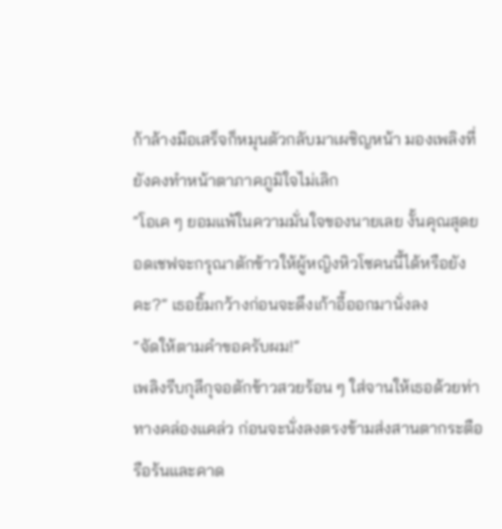ก้าล้างมือเสร็จก็หมุนตัวกลับมาเผชิญหน้า มองเพลิงที่ยังคงทำหน้าตาภาคภูมิใจไม่เลิก
“โอเค ๆ ยอมแพ้ในความมั่นใจของนายเลย งั้นคุณสุดยอดเชฟจะกรุณาตักข้าวให้ผู้หญิงหิวโซคนนี้ได้หรือยังคะ?” เธอยิ้มกว้างก่อนจะดึงเก้าอี้ออกมานั่งลง
“จัดให้ตามคำขอครับผม!”
เพลิงรีบกุลีกุจอตักข้าวสวยร้อน ๆ ใส่จานให้เธอด้วยท่าทางคล่องแคล่ว ก่อนจะนั่งลงตรงข้ามส่งสานตากระตือรือร้นและคาด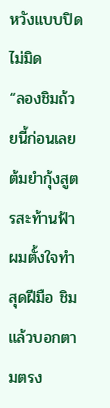หวังแบบปิดไม่มิด
“ลองชิมถ้วยนี้ก่อนเลย ต้มยำกุ้งสูตรสะท้านฟ้า ผมตั้งใจทำสุดฝีมือ ชิมแล้วบอกตามตรง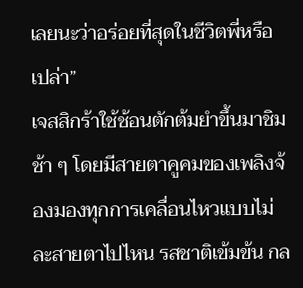เลยนะว่าอร่อยที่สุดในชีวิตพี่หรือเปล่า”
เจสสิกร้าใช้ช้อนตักต้มยำขึ้นมาชิมช้า ๆ โดยมีสายตาคูคมของเพลิงจ้องมองทุกการเคลื่อนไหวแบบไม่ละสายตาไปไหน รสชาติเข้มข้น กล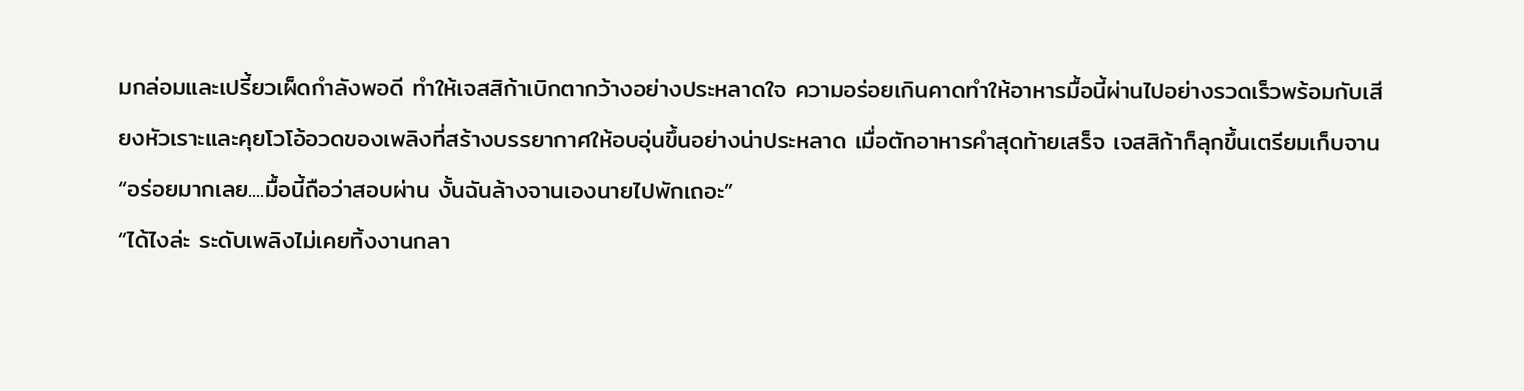มกล่อมและเปรี้ยวเผ็ดกำลังพอดี ทำให้เจสสิก้าเบิกตากว้างอย่างประหลาดใจ ความอร่อยเกินคาดทำให้อาหารมื้อนี้ผ่านไปอย่างรวดเร็วพร้อมกับเสียงหัวเราะและคุยโวโอ้อวดของเพลิงที่สร้างบรรยากาศให้อบอุ่นขึ้นอย่างน่าประหลาด เมื่อตักอาหารคำสุดท้ายเสร็จ เจสสิก้าก็ลุกขึ้นเตรียมเก็บจาน
“อร่อยมากเลย....มื้อนี้ถือว่าสอบผ่าน งั้นฉันล้างจานเองนายไปพักเถอะ”
“ได้ไงล่ะ ระดับเพลิงไม่เคยทิ้งงานกลา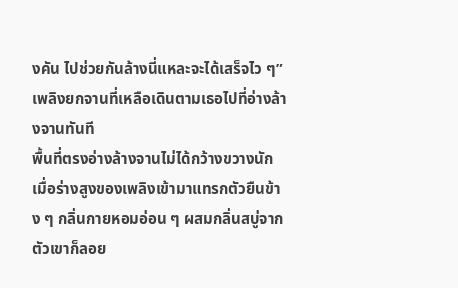งคัน ไปช่วยกันล้างนี่แหละจะได้เสร็จไว ๆ” เพลิงยกจานที่เหลือเดินตามเธอไปที่อ่างล้างจานทันที
พื้นที่ตรงอ่างล้างจานไม่ได้กว้างขวางนัก เมื่อร่างสูงของเพลิงเข้ามาแทรกตัวยืนข้าง ๆ กลิ่นกายหอมอ่อน ๆ ผสมกลิ่นสบู่จากตัวเขาก็ลอย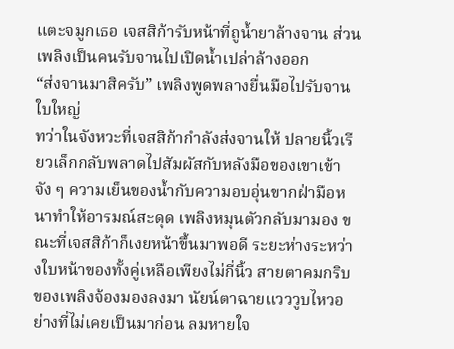แตะจมูกเธอ เจสสิก้ารับหน้าที่ถูน้ำยาล้างจาน ส่วนเพลิงเป็นคนรับจานไปเปิดน้ำเปล่าล้างออก
“ส่งจานมาสิครับ” เพลิงพูดพลางยื่นมือไปรับจานใบใหญ่
ทว่าในจังหวะที่เจสสิก้ากำลังส่งจานให้ ปลายนิ้วเรียวเล็กกลับพลาดไปสัมผัสกับหลังมือของเขาเข้าจัง ๆ ความเย็นของน้ำกับความอบอุ่นขากฝ่ามือหนาทำให้อารมณ์สะดุด เพลิงหมุนตัวกลับมามอง ขณะที่เจสสิก้าก็เงยหน้าขึ้นมาพอดี ระยะห่างระหว่างใบหน้าของทั้งคู่เหลือเพียงไม่กี่นิ้ว สายตาคมกริบของเพลิงจ้องมองลงมา นัยน์ตาฉายแวววูบไหวอย่างที่ไม่เคยเป็นมาก่อน ลมหายใจ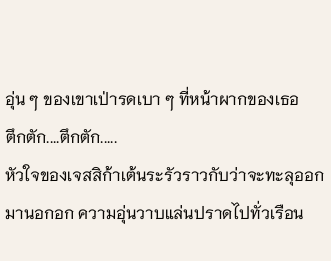อุ่น ๆ ของเขาเป่ารดเบา ๆ ที่หน้าผากของเธอ
ตึกตัก....ตึกตัก.....
หัวใจของเจสสิก้าเต้นระรัวราวกับว่าจะทะลุออกมานอกอก ความอุ่นวาบแล่นปราดไปทั่วเรือน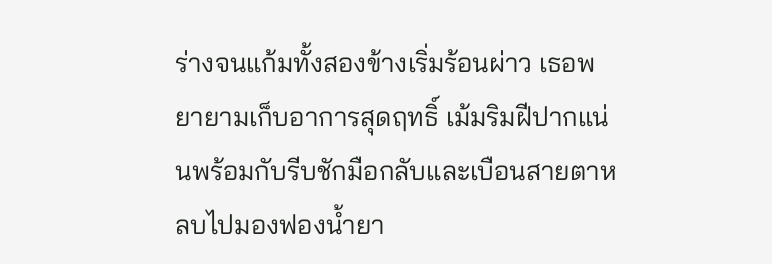ร่างจนแก้มทั้งสองข้างเริ่มร้อนผ่าว เธอพยายามเก็บอาการสุดฤทธิ์ เม้มริมฝีปากแน่นพร้อมกับรีบชักมือกลับและเบือนสายตาหลบไปมองฟองน้ำยา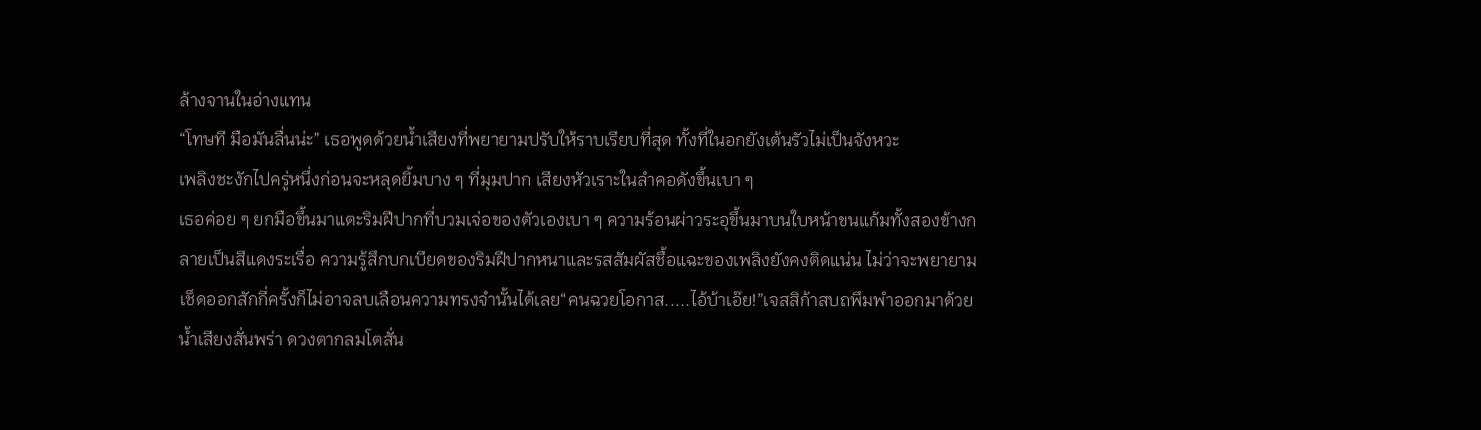ล้างจานในอ่างแทน
“โทษที มือมันลื่นน่ะ” เธอพูดด้วยน้ำเสียงที่พยายามปรับให้ราบเรียบที่สุด ทั้งที่ในอกยังเต้นรัวไม่เป็นจังหวะ
เพลิงชะงักไปครู่หนึ่งก่อนจะหลุดยิ้มบาง ๆ ที่มุมปาก เสียงหัวเราะในลำคอดังขึ้นเบา ๆ
เธอค่อย ๆ ยกมือขึ้นมาแตะริมฝีปากที่บวมเจ่อของตัวเองเบา ๆ ความร้อนผ่าวระอุขึ้นมาบนใบหน้าขนแก้มทั้งสองข้างกลายเป็นสีแดงระเรื่อ ความรู้สึกบกเบียดของริมฝีปากหนาและรสสัมผัสชื้อแฉะของเพลิงยังคงติดแน่น ไม่ว่าจะพยายามเช็ดออกสักกี่ครั้งก็ไม่อาจลบเลือนความทรงจำนั้นได้เลย“คนฉวยโอกาส.....ไอ้บ้าเอ๊ย!”เจสสิก้าสบถพึมพำออกมาด้วยน้ำเสียงสั่นพร่า ดวงตากลมโตสั่น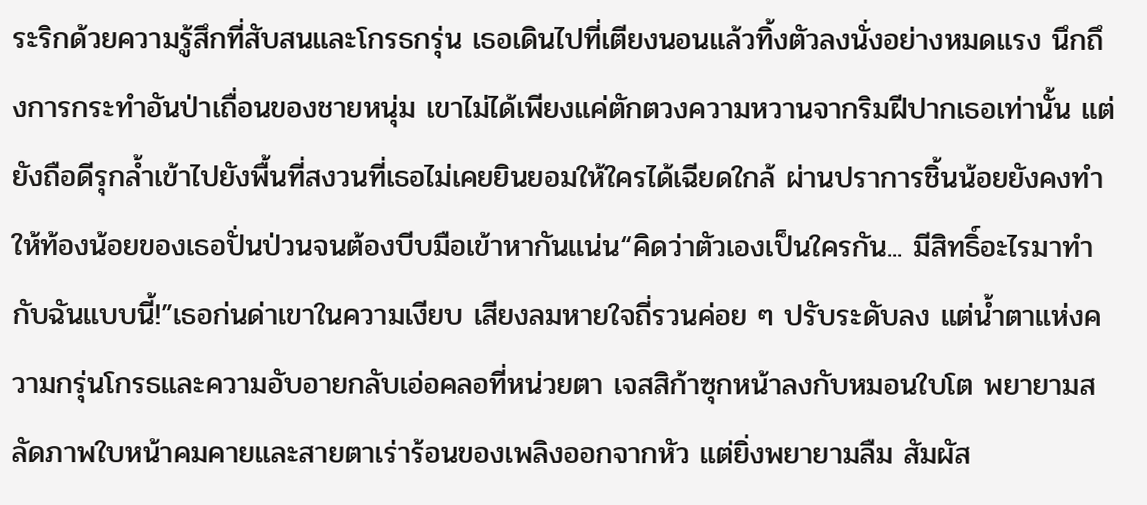ระริกด้วยความรู้สึกที่สับสนและโกรธกรุ่น เธอเดินไปที่เตียงนอนแล้วทิ้งตัวลงนั่งอย่างหมดแรง นึกถึงการกระทำอันป่าเถื่อนของชายหนุ่ม เขาไม่ได้เพียงแค่ตักตวงความหวานจากริมฝีปากเธอเท่านั้น แต่ยังถือดีรุกล้ำเข้าไปยังพื้นที่สงวนที่เธอไม่เคยยินยอมให้ใครได้เฉียดใกล้ ผ่านปราการชิ้นน้อยยังคงทำให้ท้องน้อยของเธอปั่นป่วนจนต้องบีบมือเข้าหากันแน่น“คิดว่าตัวเองเป็นใครกัน... มีสิทธิ์อะไรมาทำกับฉันแบบนี้!”เธอก่นด่าเขาในความเงียบ เสียงลมหายใจถี่รวนค่อย ๆ ปรับระดับลง แต่น้ำตาแห่งความกรุ่นโกรธและความอับอายกลับเอ่อคลอที่หน่วยตา เจสสิก้าซุกหน้าลงกับหมอนใบโต พยายามสลัดภาพใบหน้าคมคายและสายตาเร่าร้อนของเพลิงออกจากหัว แต่ยิ่งพยายามลืม สัมผัส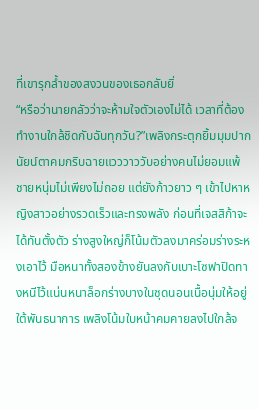ที่เขารุกล้ำของสงวนของเธอกลับยิ่
“หรือว่านายกลัวว่าจะห้ามใจตัวเองไม่ได้ เวลาที่ต้องทำงานใกล้ชิดกับฉันทุกวัน?”เพลิงกระตุกยิ้มมุมปาก นัยน์ตาคมกริบฉายแวววาววับอย่างคนไม่ยอมแพ้ ชายหนุ่มไม่เพียงไม่ถอย แต่ยังก้าวยาว ๆ เข้าไปหาหญิงสาวอย่างรวดเร็วและทรงพลัง ก่อนที่เจสสิก้าจะได้ทันตั้งตัว ร่างสูงใหญ่ก็โน้มตัวลงมาคร่อมร่างระหงเอาไว้ มือหนาทั้งสองข้างยันลงกับเบาะโซฟาปิดทางหนีไว้แน่นหนาล็อกร่างบางในชุดนอนเนื้อนุ่มให้อยู่ใต้พันธนาการ เพลิงโน้มใบหน้าคมคายลงไปใกล้จ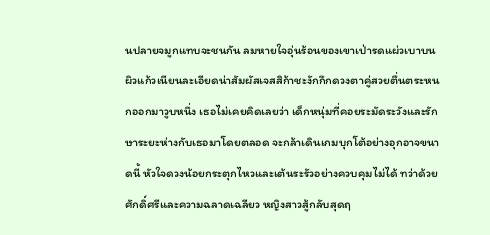นปลายจมูกแทบจะชนกัน ลมหายใจอุ่นร้อนของเขาเป่ารดแผ่วเบาบนผิวแก้วเนียนละเอียดน่าสัมผัสเจสสิก้าชะงักกึกดวงตาคู่สวยตื่นตระหนกออกมาวูบหนึ่ง เธอไม่เคยคิดเลยว่า เด็กหนุ่มที่คอยระมัดระวังและรักษาระยะห่างกับเธอมาโดยตลอด จะกล้าเดินเกมบุกโต้อย่างอุกอาจขนาดนี้ หัวใจดวงน้อยกระตุกไหวและเต้นระรัวอย่างควบคุมไม่ได้ ทว่าด้วยศักดิ์ศรีและความฉลาดเฉลียว หญิงสาวสู้กลับสุดฤ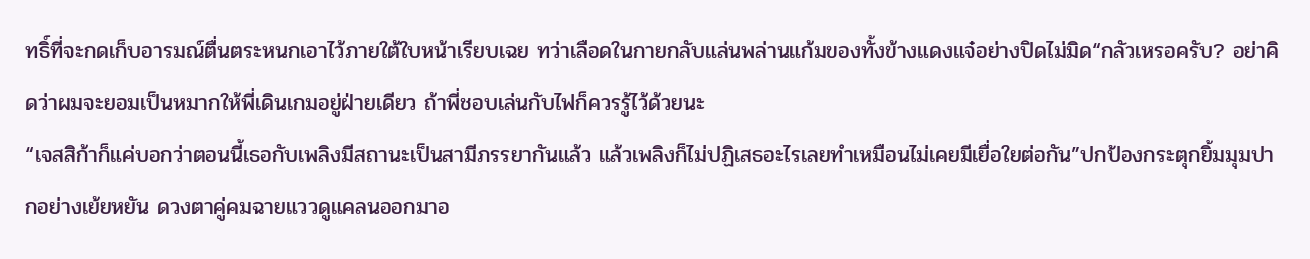ทธิ์ที่จะกดเก็บอารมณ์ตื่นตระหนกเอาไว้ภายใต้ใบหน้าเรียบเฉย ทว่าเลือดในกายกลับแล่นพล่านแก้มของทั้งข้างแดงแจ๋อย่างปิดไม่มิด“กลัวเหรอครับ? อย่าคิดว่าผมจะยอมเป็นหมากให้พี่เดินเกมอยู่ฝ่ายเดียว ถ้าพี่ชอบเล่นกับไฟก็ควรรู้ไว้ด้วยนะ
“เจสสิก้าก็แค่บอกว่าตอนนี้เธอกับเพลิงมีสถานะเป็นสามีภรรยากันแล้ว แล้วเพลิงก็ไม่ปฏิเสธอะไรเลยทำเหมือนไม่เคยมีเยื่อใยต่อกัน”ปกป้องกระตุกยิ้มมุมปากอย่างเย้ยหยัน ดวงตาคู่คมฉายแววดูแคลนออกมาอ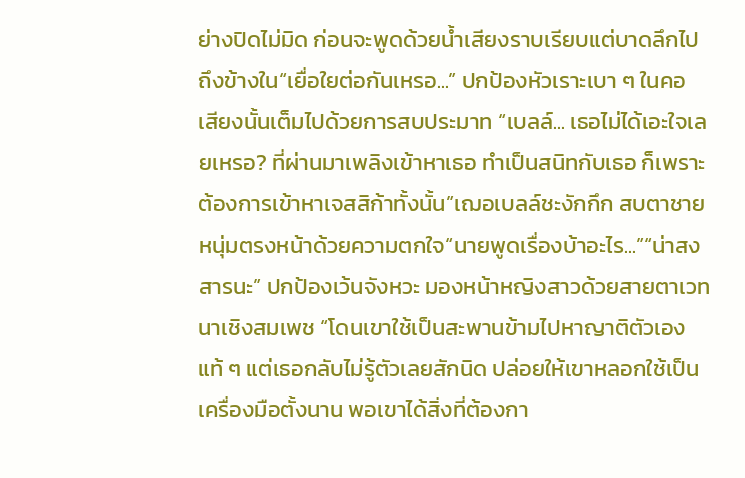ย่างปิดไม่มิด ก่อนจะพูดด้วยน้ำเสียงราบเรียบแต่บาดลึกไปถึงข้างใน“เยื่อใยต่อกันเหรอ...” ปกป้องหัวเราะเบา ๆ ในคอ เสียงนั้นเต็มไปด้วยการสบประมาท “เบลล์... เธอไม่ได้เอะใจเลยเหรอ? ที่ผ่านมาเพลิงเข้าหาเธอ ทำเป็นสนิทกับเธอ ก็เพราะต้องการเข้าหาเจสสิก้าทั้งนั้น”เฌอเบลล์ชะงักกึก สบตาชายหนุ่มตรงหน้าด้วยความตกใจ“นายพูดเรื่องบ้าอะไร...”“น่าสงสารนะ” ปกป้องเว้นจังหวะ มองหน้าหญิงสาวด้วยสายตาเวทนาเชิงสมเพช “โดนเขาใช้เป็นสะพานข้ามไปหาญาติตัวเองแท้ ๆ แต่เธอกลับไม่รู้ตัวเลยสักนิด ปล่อยให้เขาหลอกใช้เป็นเครื่องมือตั้งนาน พอเขาได้สิ่งที่ต้องกา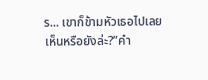ร... เขาก็ข้ามหัวเธอไปเลย เห็นหรือยังล่ะ?”คำ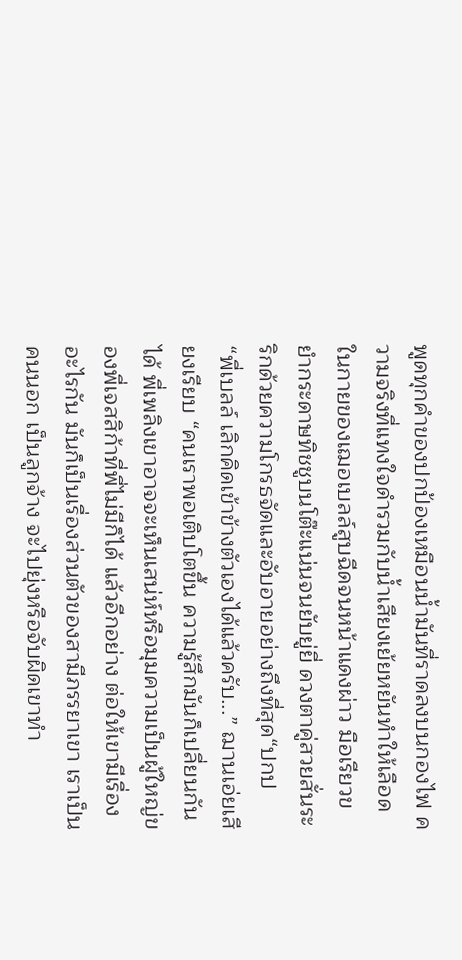พูดทุกคำของปกป้องเหมือนน้ำมันที่ราดลงบนกองไฟ ความจริงที่แทงใจดำรวมกับน้ำเสียงเย้ยหยันทำให้เลือดในกายของเฌอเบลล์สูบฉีดจนหน้าแดงผ่าว มือเรียวขยำกระดาษทิชชูบนโต๊ะแน่นจนยับยู่ยี่ ดวงตาคู่สวยสั่นระริกด้วยความโกรธจัดและอับอายอย่างถึงที่สุด“ปกป
“พี่เบลล์ เลิกคิดเข้าข้างตัวเองได้แล้วครับ...” ฌานเอ่ยเสียงเรียบ “คนเราพอเติบโตขึ้น ความรู้สึกมันก็เปลี่ยนกันได้ พี่เพลิงเขาอาจจะเห็นเสน่ห์หรือมุมความเป็นผู้ใหญ่ของพี่เจสสิก้าที่พี่ไม่มีก็ได้ แล้วอีกอย่าง ต่อให้เขามีเรื่องอะไรกัน มันก็เป็นเรื่องส่วนตัวของสามีภรรยาเขา เราเป็นคนนอก เป็นลูกจ้าง จะไปยุ่งหรือจับผิดเขาทำ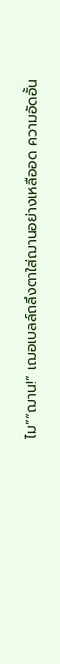ไม”“ฌาน!” เฌอเบลล์ถลึงตาใส่ฌานอย่างเหลืออด ความอัดอั้น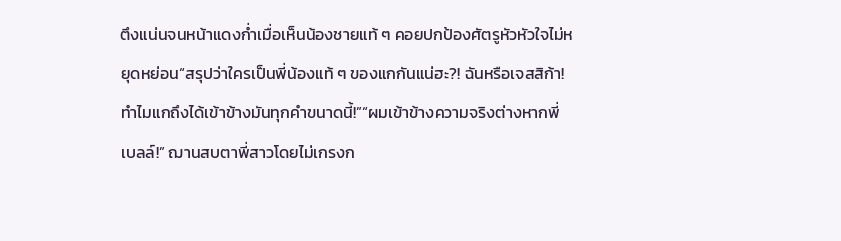ตึงแน่นจนหน้าแดงก่ำเมื่อเห็นน้องชายแท้ ๆ คอยปกป้องศัตรูหัวหัวใจไม่หยุดหย่อน“สรุปว่าใครเป็นพี่น้องแท้ ๆ ของแกกันแน่ฮะ?! ฉันหรือเจสสิก้า! ทำไมแกถึงได้เข้าข้างมันทุกคำขนาดนี้!”“ผมเข้าข้างความจริงต่างหากพี่เบลล์!” ฌานสบตาพี่สาวโดยไม่เกรงก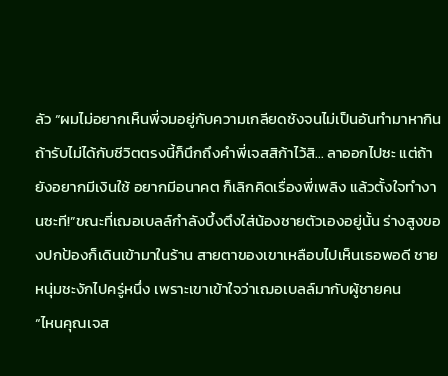ลัว “ผมไม่อยากเห็นพี่จมอยู่กับความเกลียดชังจนไม่เป็นอันทำมาหากิน ถ้ารับไม่ได้กับชีวิตตรงนี้ก็นึกถึงคำพี่เจสสิก้าไว้สิ... ลาออกไปซะ แต่ถ้ายังอยากมีเงินใช้ อยากมีอนาคต ก็เลิกคิดเรื่องพี่เพลิง แล้วตั้งใจทำงานซะที!”ขณะที่เฌอเบลล์กำลังบึ้งตึงใส่น้องชายตัวเองอยู่นั้น ร่างสูงของปกป้องก็เดินเข้ามาในร้าน สายตาของเขาเหลือบไปเห็นเธอพอดี ชายหนุ่มชะงักไปครู่หนึ่ง เพราะเขาเข้าใจว่าเฌอเบลล์มากับผู้ชายคน
“ไหนคุณเจส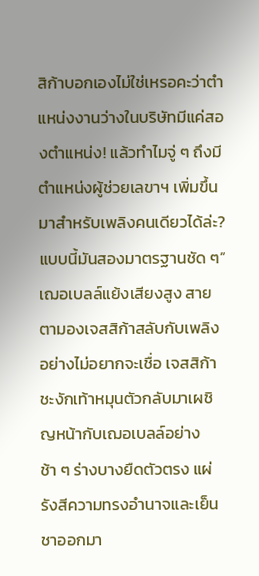สิก้าบอกเองไม่ใช่เหรอคะว่าตำแหน่งงานว่างในบริษัทมีแค่สองตำแหน่ง! แล้วทำไมจู่ ๆ ถึงมีตำแหน่งผู้ช่วยเลขาฯ เพิ่มขึ้นมาสำหรับเพลิงคนเดียวได้ล่ะ? แบบนี้มันสองมาตรฐานชัด ๆ” เฌอเบลล์แย้งเสียงสูง สายตามองเจสสิก้าสลับกับเพลิงอย่างไม่อยากจะเชื่อ เจสสิก้าชะงักเท้าหมุนตัวกลับมาเผชิญหน้ากับเฌอเบลล์อย่างช้า ๆ ร่างบางยืดตัวตรง แผ่รังสีความทรงอำนาจและเย็นชาออกมา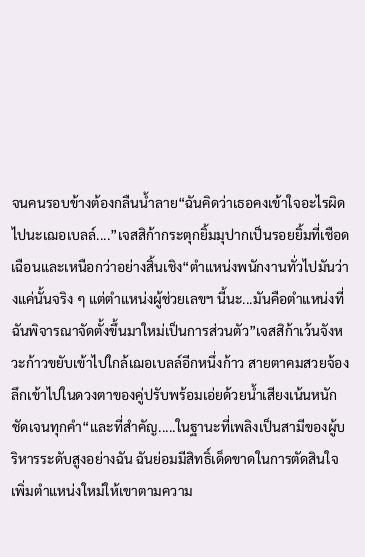จนคนรอบข้างต้องกลืนน้ำลาย“ฉันคิดว่าเธอคงเข้าใจอะไรผิดไปนะเฌอเบลล์....”เจสสิก้ากระตุกยิ้มมุปากเป็นรอยยิ้มที่เชือดเฉือนและเหนือกว่าอย่างสิ้นเชิง“ตำแหน่งพนักงานทั่วไปมันว่างแค่นั้นจริง ๆ แต่ตำแหน่งผู้ช่วยเลขฯ นี้นะ...มันคือตำแหน่งที่ฉันพิจารณาจัดตั้งขึ้นมาใหม่เป็นการส่วนตัว”เจสสิก้าเว้นจังหวะก้าวขยับเข้าไปใกล้เฌอเบลล์อีกหนึ่งก้าว สายตาคมสวยจ้องลึกเข้าไปในดวงตาของคู่ปรับพร้อมเอ่ยด้วยน้ำเสียงเน้นหนักชัดเจนทุกคำ“และที่สำคัญ.....ในฐานะที่เพลิงเป็นสามีของผู้บริหารระดับสูงอย่างฉัน ฉันย่อมมีสิทธิ์เด็ดขาดในการตัดสินใจเพิ่มตำแหน่งใหม่ให้เขาตามความ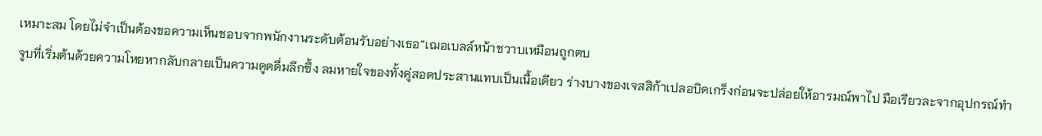เหมาะสม โดยไม่จำเป็นต้องขอความเห็นชอบจากพนักงานระดับต้อนรับอย่างเธอ”เฌอเบลล์หน้าชวาบเหมือนถูกตบ
จูบที่เริ่มต้นด้วยความโหยหากลับกลายเป็นความดูดดื่มลึกซึ้ง ลมหายใจของทั้งคู่สอดประสานแทบเป็นเนื้อเดียว ร่างบางของเจสสิก้าเปลอบิดเกร็งก่อนจะปล่อยให้อารมณ์พาไป มือเรียวละจากอุปกรณ์ทำ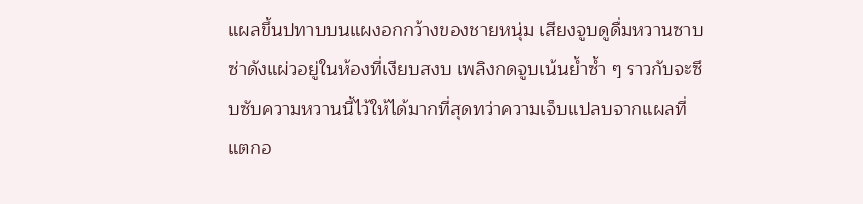แผลขึ้นปทาบบนแผงอกกว้างของชายหนุ่ม เสียงจูบดูดื่มหวานซาบซ่าดังแผ่วอยู่ในห้องที่เงียบสงบ เพลิงกดจูบเน้นย้ำซ้ำ ๆ ราวกับจะซึบซับความหวานนี้ไว้ให้ได้มากที่สุดทว่าความเจ็บแปลบจากแผลที่แตกอ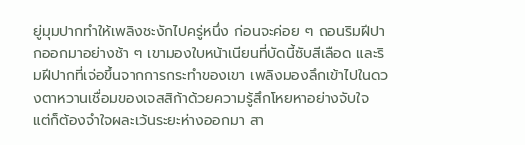ยู่มุมปากทำให้เพลิงชะงักไปครู่หนึ่ง ก่อนจะค่อย ๆ ถอนริมฝีปากออกมาอย่างช้า ๆ เขามองใบหน้าเนียนที่บัดนี้ซับสีเลือด และริมฝีปากที่เจ่อขึ้นจากการกระทำของเขา เพลิงมองลึกเข้าไปในดวงตาหวานเชื่อมของเจสสิก้าด้วยความรู้สึกโหยหาอย่างจับใจ แต่ก็ต้องจำใจผละเว้นระยะห่างออกมา สา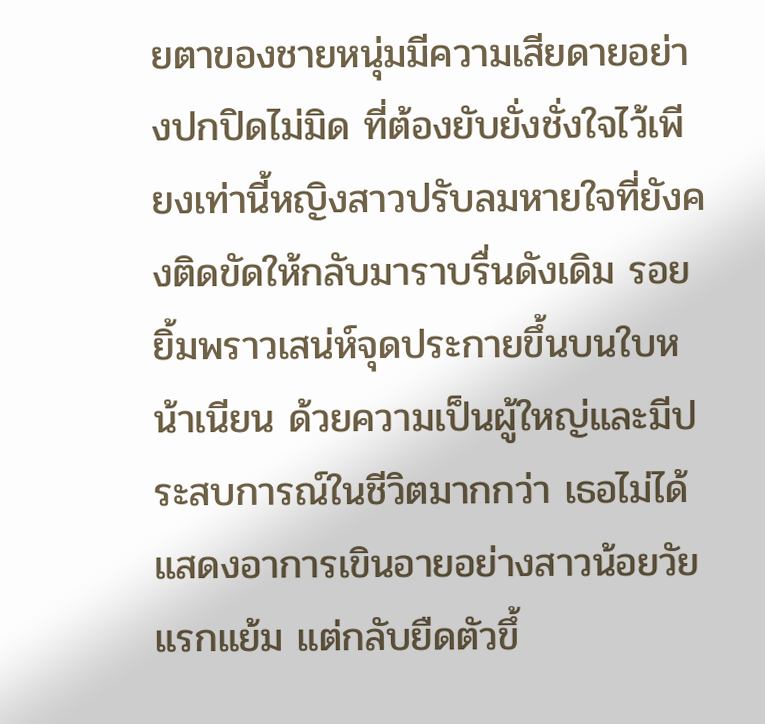ยตาของชายหนุ่มมีความเสียดายอย่างปกปิดไม่มิด ที่ต้องยับยั่งชั่งใจไว้เพียงเท่านี้หญิงสาวปรับลมหายใจที่ยังคงติดขัดให้กลับมาราบรื่นดังเดิม รอยยิ้มพราวเสน่ห์จุดประกายขึ้นบนใบหน้าเนียน ด้วยความเป็นผู้ใหญ่และมีประสบการณ์ในชีวิตมากกว่า เธอไม่ได้แสดงอาการเขินอายอย่างสาวน้อยวัยแรกแย้ม แต่กลับยืดตัวขึ้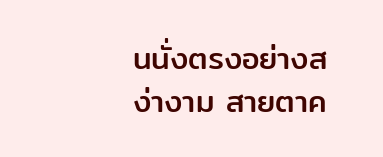นนั่งตรงอย่างสง่างาม สายตาค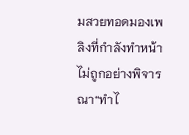มสวยทอดมองเพลิงที่กำลังทำหน้าไม่ถูกอย่างพิจารณา“ทำไ